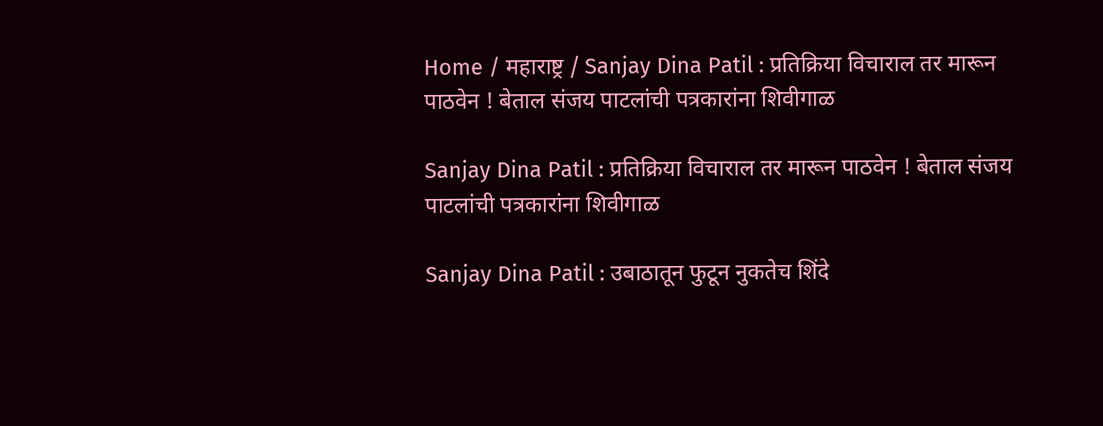Home / महाराष्ट्र / Sanjay Dina Patil : प्रतिक्रिया विचाराल तर मारून पाठवेन ! बेताल संजय पाटलांची पत्रकारांना शिवीगाळ

Sanjay Dina Patil : प्रतिक्रिया विचाराल तर मारून पाठवेन ! बेताल संजय पाटलांची पत्रकारांना शिवीगाळ

Sanjay Dina Patil : उबाठातून फुटून नुकतेच शिंदे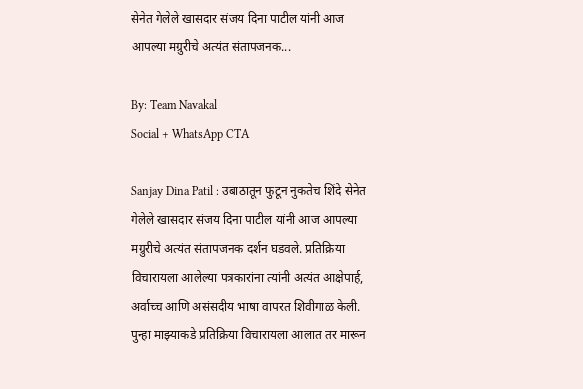सेनेत गेलेले खासदार संजय दिना पाटील यांनी आज आपल्या मग्रुरीचे अत्यंत संतापजनक...

By: Team Navakal
Social + WhatsApp CTA

Sanjay Dina Patil : उबाठातून फुटून नुकतेच शिंदे सेनेत गेलेले खासदार संजय दिना पाटील यांनी आज आपल्या मग्रुरीचे अत्यंत संतापजनक दर्शन घडवले. प्रतिक्रिया विचारायला आलेल्या पत्रकारांना त्यांनी अत्यंत आक्षेपार्ह, अर्वाच्च आणि असंसदीय भाषा वापरत शिवीगाळ केली. पुन्हा माझ्याकडे प्रतिक्रिया विचारायला आलात तर मारून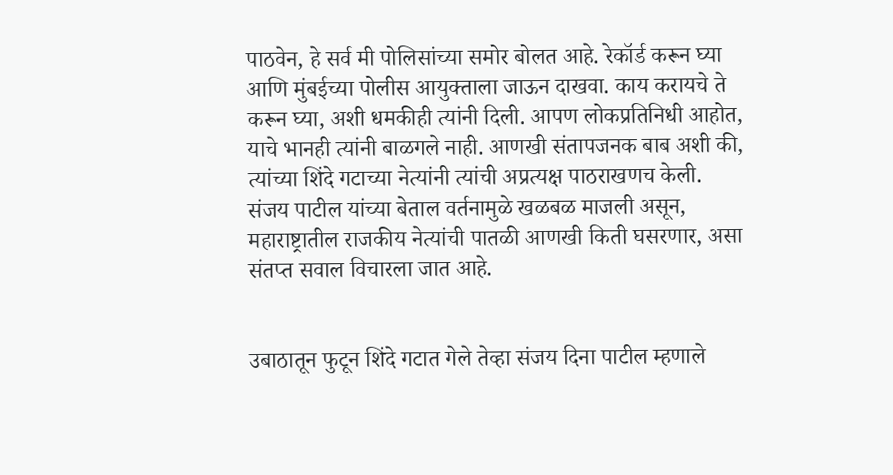पाठवेन, हे सर्व मी पोलिसांच्या समोर बोलत आहे. रेकॉर्ड करून घ्या आणि मुंबईच्या पोलीस आयुक्ताला जाऊन दाखवा. काय करायचे ते करून घ्या, अशी धमकीही त्यांनी दिली. आपण लोकप्रतिनिधी आहोत, याचे भानही त्यांनी बाळगले नाही. आणखी संतापजनक बाब अशी की, त्यांच्या शिंदे गटाच्या नेत्यांनी त्यांची अप्रत्यक्ष पाठराखणच केली. संजय पाटील यांच्या बेताल वर्तनामुळे खळबळ माजली असून, महाराष्ट्रातील राजकीय नेत्यांची पातळी आणखी किती घसरणार, असा संतप्त सवाल विचारला जात आहे.


उबाठातून फुटून शिंदे गटात गेले तेव्हा संजय दिना पाटील म्हणाले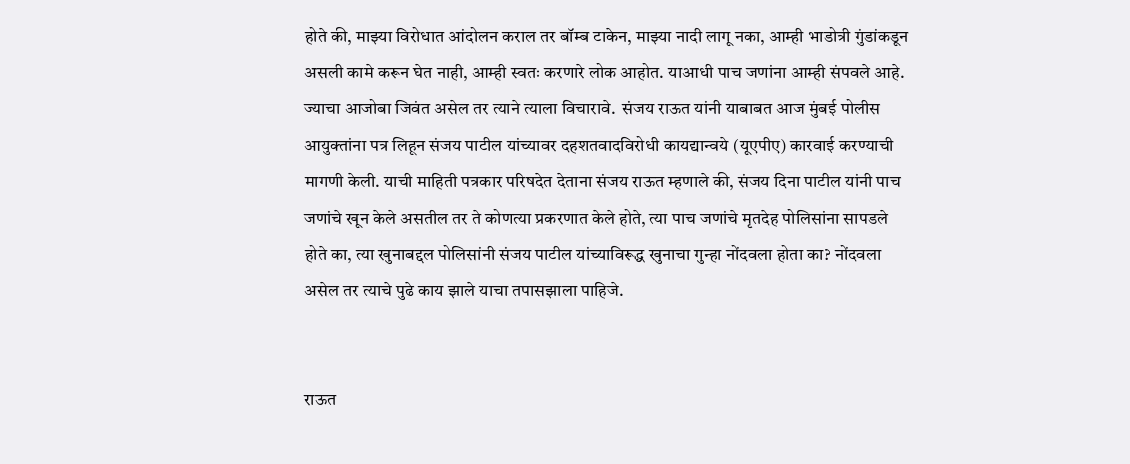होते की, माझ्या विरोधात आंदोलन कराल तर बॉम्ब टाकेन, माझ्या नादी लागू नका, आम्ही भाडोत्री गुंडांकडून असली कामे करून घेत नाही, आम्ही स्वतः करणारे लोक आहोत. याआधी पाच जणांना आम्ही संपवले आहे. ज्याचा आजोबा जिवंत असेल तर त्याने त्याला विचारावे.  संजय राऊत यांनी याबाबत आज मुंबई पोलीस आयुक्तांना पत्र लिहून संजय पाटील यांच्यावर दहशतवादविरोधी कायद्यान्वये (यूएपीए) कारवाई करण्याची मागणी केली. याची माहिती पत्रकार परिषदेत देताना संजय राऊत म्हणाले की, संजय दिना पाटील यांनी पाच जणांचे खून केले असतील तर ते कोणत्या प्रकरणात केले होते, त्या पाच जणांचे मृतदेह पोलिसांना सापडले होते का, त्या खुनाबद्दल पोलिसांनी संजय पाटील यांच्याविरूद्ध खुनाचा गुन्हा नोंदवला होता का? नोंदवला असेल तर त्याचे पुढे काय झाले याचा तपासझाला पाहिजे.


राऊत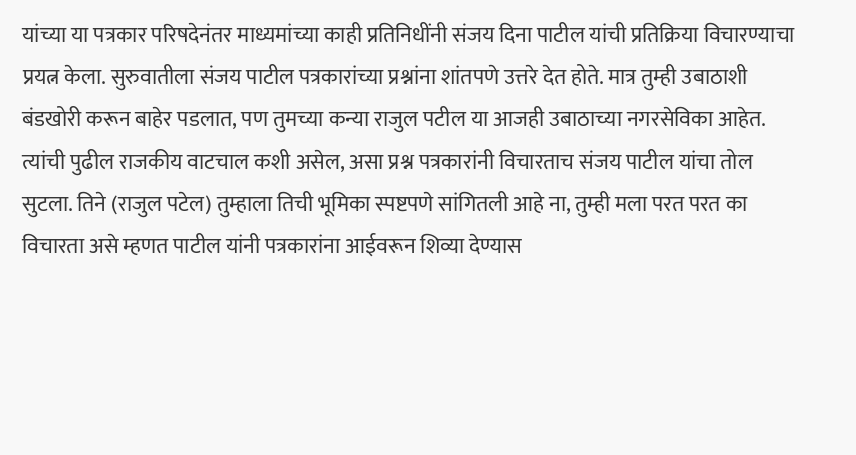यांच्या या पत्रकार परिषदेनंतर माध्यमांच्या काही प्रतिनिधींनी संजय दिना पाटील यांची प्रतिक्रिया विचारण्याचा प्रयत्न केला. सुरुवातीला संजय पाटील पत्रकारांच्या प्रश्नांना शांतपणे उत्तरे देत होते. मात्र तुम्ही उबाठाशी बंडखोरी करून बाहेर पडलात, पण तुमच्या कन्या राजुल पटील या आजही उबाठाच्या नगरसेविका आहेत. त्यांची पुढील राजकीय वाटचाल कशी असेल, असा प्रश्न पत्रकारांनी विचारताच संजय पाटील यांचा तोल सुटला. तिने (राजुल पटेल) तुम्हाला तिची भूमिका स्पष्टपणे सांगितली आहे ना, तुम्ही मला परत परत का विचारता असे म्हणत पाटील यांनी पत्रकारांना आईवरून शिव्या देण्यास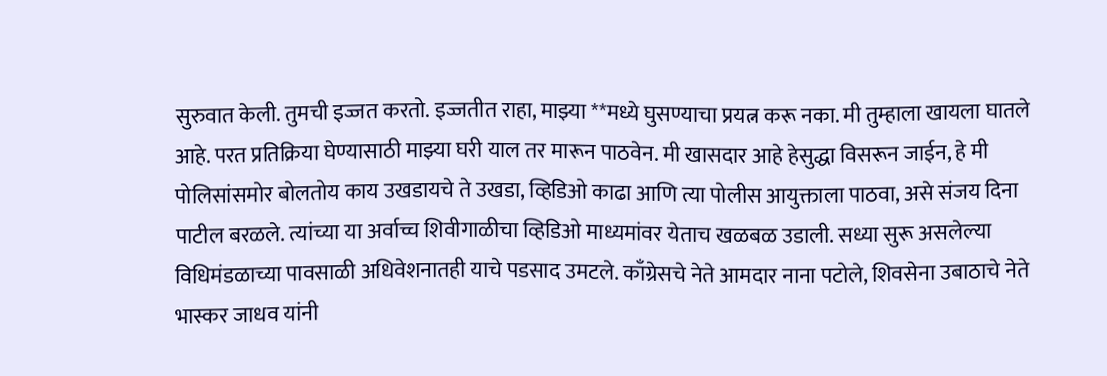सुरुवात केली. तुमची इज्जत करतो. इज्जतीत राहा, माझ्या **मध्ये घुसण्याचा प्रयत्न करू नका. मी तुम्हाला खायला घातले आहे. परत प्रतिक्रिया घेण्यासाठी माझ्या घरी याल तर मारून पाठवेन. मी खासदार आहे हेसुद्धा विसरून जाईन, हे मी पोलिसांसमोर बोलतोय काय उखडायचे ते उखडा, व्हिडिओ काढा आणि त्या पोलीस आयुक्ताला पाठवा, असे संजय दिना पाटील बरळले. त्यांच्या या अर्वाच्च शिवीगाळीचा व्हिडिओ माध्यमांवर येताच खळबळ उडाली. सध्या सुरू असलेल्या विधिमंडळाच्या पावसाळी अधिवेशनातही याचे पडसाद उमटले. काँग्रेसचे नेते आमदार नाना पटोले, शिवसेना उबाठाचे नेते भास्कर जाधव यांनी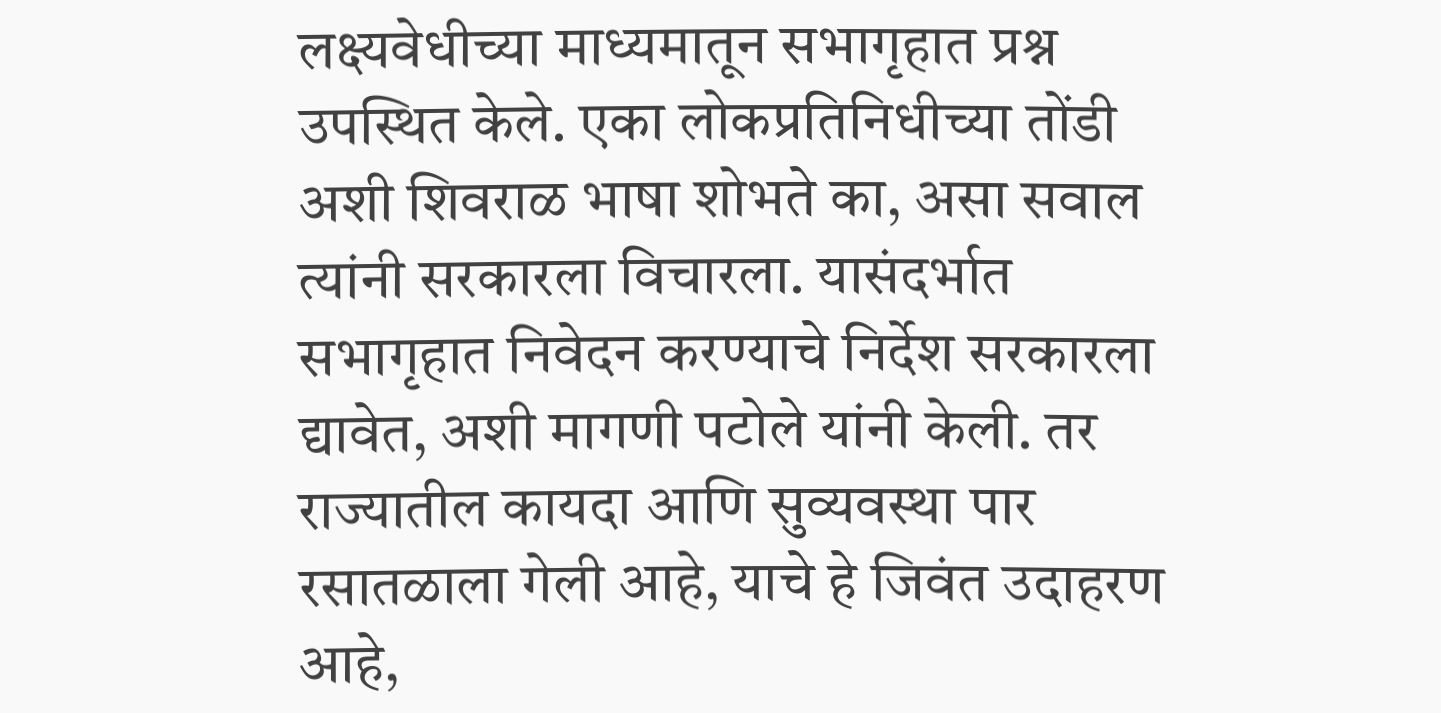लक्ष्यवेधीच्या माध्यमातून सभागृहात प्रश्न उपस्थित केले. एका लोकप्रतिनिधीच्या तोंडी अशी शिवराळ भाषा शोभते का, असा सवाल त्यांनी सरकारला विचारला. यासंदर्भात सभागृहात निवेदन करण्याचे निर्देश सरकारला द्यावेत, अशी मागणी पटोले यांनी केली. तर राज्यातील कायदा आणि सुव्यवस्था पार रसातळाला गेली आहे, याचे हे जिवंत उदाहरण आहे,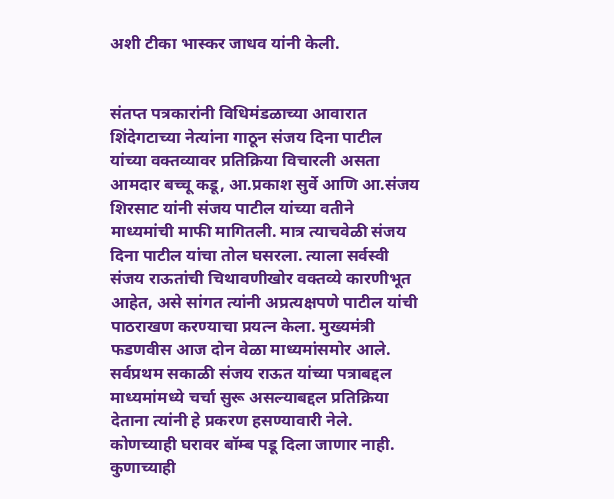अशी टीका भास्कर जाधव यांनी केली.


संतप्त पत्रकारांनी विधिमंडळाच्या आवारात शिंदेगटाच्या नेत्यांना गाठून संजय दिना पाटील यांच्या वक्तव्यावर प्रतिक्रिया विचारली असता आमदार बच्चू कडू, आ.प्रकाश सुर्वे आणि आ.संजय शिरसाट यांनी संजय पाटील यांच्या वतीने माध्यमांची माफी मागितली. मात्र त्याचवेळी संजय दिना पाटील यांचा तोल घसरला. त्याला सर्वस्वी संजय राऊतांची चिथावणीखोर वक्तव्ये कारणीभूत आहेत, असे सांगत त्यांनी अप्रत्यक्षपणे पाटील यांची पाठराखण करण्याचा प्रयत्न केला. मुख्यमंत्री फडणवीस आज दोन वेळा माध्यमांसमोर आले. सर्वप्रथम सकाळी संजय राऊत यांच्या पत्राबद्दल माध्यमांमध्ये चर्चा सुरू असल्याबद्दल प्रतिक्रिया देताना त्यांनी हे प्रकरण हसण्यावारी नेले. कोणच्याही घरावर बॉम्ब पडू दिला जाणार नाही. कुणाच्याही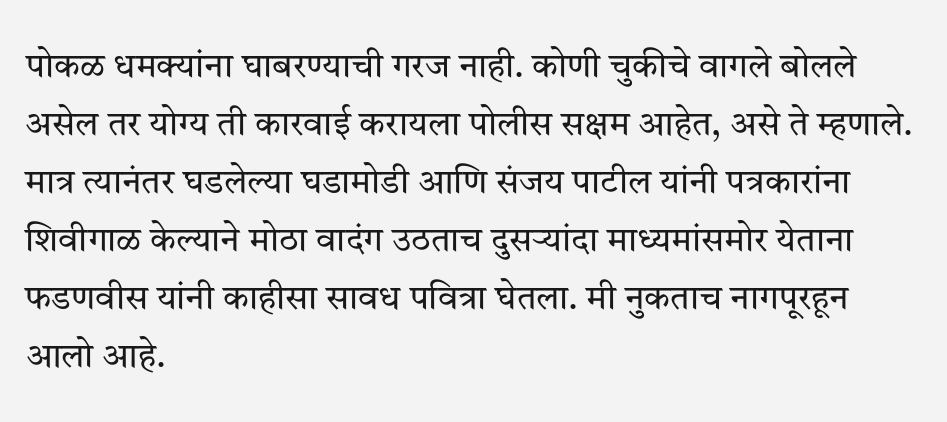पोकळ धमक्यांना घाबरण्याची गरज नाही. कोणी चुकीचे वागले बोलले असेल तर योग्य ती कारवाई करायला पोलीस सक्षम आहेत, असे ते म्हणाले. मात्र त्यानंतर घडलेल्या घडामोडी आणि संजय पाटील यांनी पत्रकारांना शिवीगाळ केल्याने मोठा वादंग उठताच दुसर्‍यांदा माध्यमांसमोर येताना फडणवीस यांनी काहीसा सावध पवित्रा घेतला. मी नुकताच नागपूरहून आलो आहे.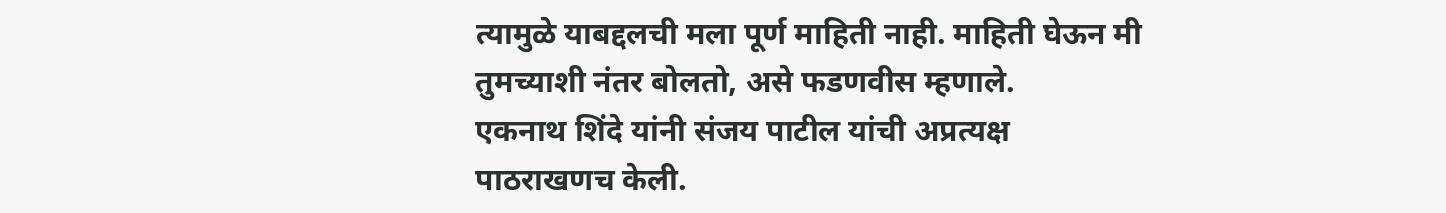त्यामुळे याबद्दलची मला पूर्ण माहिती नाही. माहिती घेऊन मी तुमच्याशी नंतर बोलतो, असे फडणवीस म्हणाले.
एकनाथ शिंदे यांनी संजय पाटील यांची अप्रत्यक्ष पाठराखणच केली.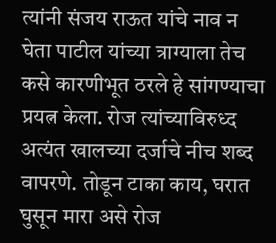त्यांनी संजय राऊत यांचे नाव न घेता पाटील यांच्या त्राग्याला तेच कसे कारणीभूत ठरले हे सांगण्याचा प्रयत्न केला. रोज त्यांच्याविरुध्द अत्यंत खालच्या दर्जाचे नीच शब्द वापरणे. तोडून टाका काय, घरात घुसून मारा असे रोज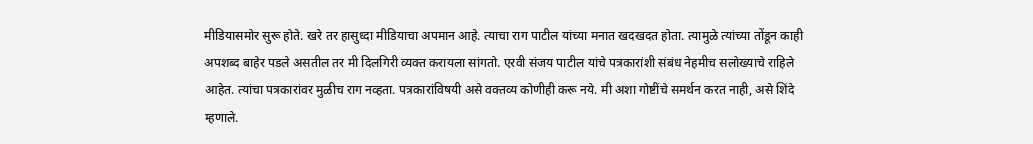मीडियासमोर सुरू होते. खरे तर हासुध्दा मीडियाचा अपमान आहे. त्याचा राग पाटील यांच्या मनात खदखदत होता. त्यामुळे त्यांच्या तोंडून काही अपशब्द बाहेर पडले असतील तर मी दिलगिरी व्यक्त करायला सांगतो. एरवी संजय पाटील यांचे पत्रकारांशी संबंध नेहमीच सलोख्याचे राहिले आहेत. त्यांचा पत्रकारांवर मुळीच राग नव्हता. पत्रकारांविषयी असे वक्तव्य कोणीही करू नये. मी अशा गोष्टींचे समर्थन करत नाही, असे शिंदे म्हणाले.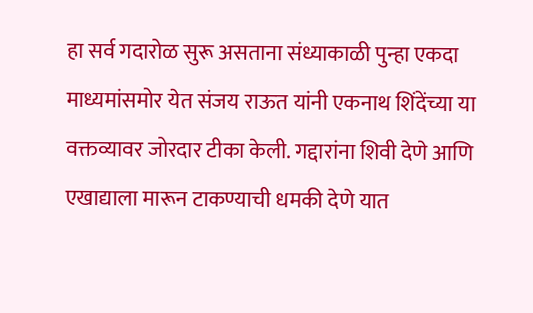हा सर्व गदारोळ सुरू असताना संध्याकाळी पुन्हा एकदा माध्यमांसमोर येत संजय राऊत यांनी एकनाथ शिंदेंच्या या वक्तव्यावर जोरदार टीका केली. गद्दारांना शिवी देणे आणि एखाद्याला मारून टाकण्याची धमकी देणे यात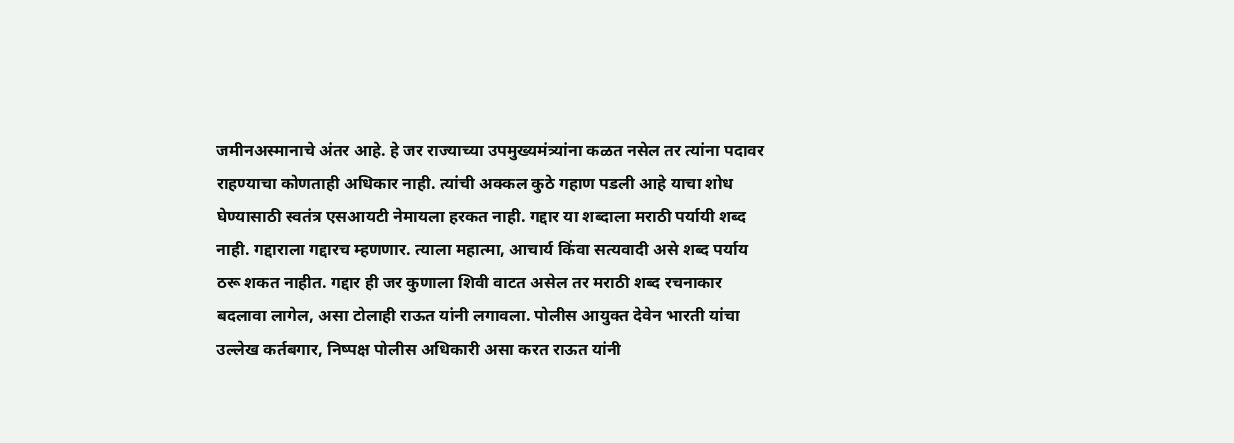जमीनअस्मानाचे अंतर आहे. हे जर राज्याच्या उपमुख्यमंत्र्यांना कळत नसेल तर त्यांना पदावर राहण्याचा कोणताही अधिकार नाही. त्यांची अक्कल कुठे गहाण पडली आहे याचा शोध घेण्यासाठी स्वतंत्र एसआयटी नेमायला हरकत नाही. गद्दार या शब्दाला मराठी पर्यायी शब्द नाही. गद्दाराला गद्दारच म्हणणार. त्याला महात्मा, आचार्य किंवा सत्यवादी असे शब्द पर्याय ठरू शकत नाहीत. गद्दार ही जर कुणाला शिवी वाटत असेल तर मराठी शब्द रचनाकार बदलावा लागेल, असा टोलाही राऊत यांनी लगावला. पोलीस आयुक्त देवेन भारती यांचा उल्लेख कर्तबगार, निष्पक्ष पोलीस अधिकारी असा करत राऊत यांनी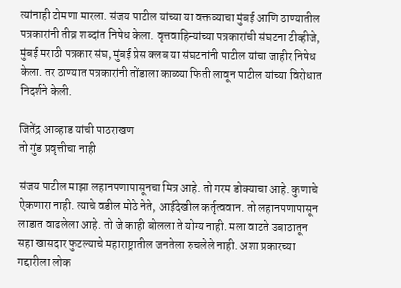त्यांनाही टोमणा मारला. संजय पाटील यांच्या या वक्तव्याचा मुंबई आणि ठाण्यातील पत्रकारांनी तीव्र शब्दांत निषेध केला. वृत्तवाहिन्यांच्या पत्रकारांची संघटना टीव्हीजे, मुंबई मराठी पत्रकार संघ, मुंबई प्रेस क्लब या संघटनांनी पाटील यांचा जाहीर निषेध केला. तर ठाण्यात पत्रकारांनी तोंडाला काळ्या फिती लावून पाटील यांच्या विरोधात निदर्शने केली.

जितेंद्र आव्हाड यांची पाठराखण
तो गुंड प्रवृत्तीचा नाही

संजय पाटील माझा लहानपणापासूनचा मित्र आहे. तो गरम डोक्याचा आहे. कुणाचे ऐकणारा नाही. त्याचे वडील मोठे नेते, आईदेखील कर्तृत्ववान. तो लहानपणापासून लाडात वाढलेला आहे. तो जे काही बोलला ते योग्य नाही. मला वाटते उबाठातून सहा खासदार फुटल्याचे महाराष्ट्रातील जनतेला रुचलेले नाही. अशा प्रकारच्या गद्दारीला लोक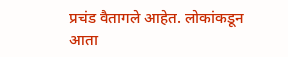प्रचंड वैतागले आहेत. लोकांकडून आता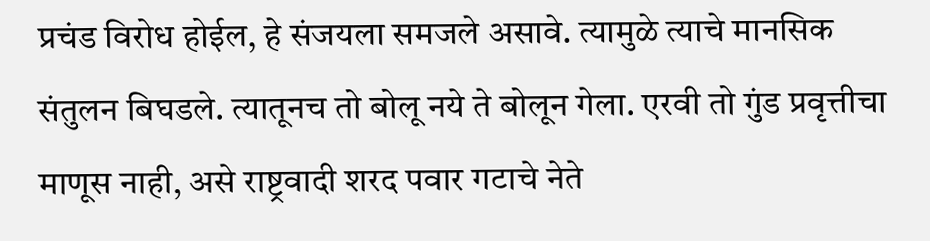प्रचंड विरोध होईल, हे संजयला समजले असावे. त्यामुळे त्याचे मानसिक संतुलन बिघडले. त्यातूनच तो बोलू नये ते बोलून गेला. एरवी तो गुंड प्रवृत्तीचा माणूस नाही, असे राष्ट्रवादी शरद पवार गटाचे नेते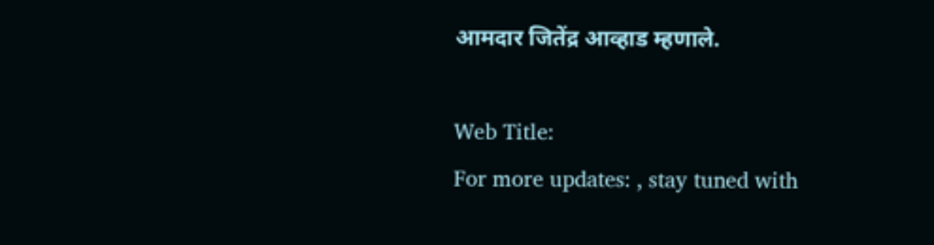आमदार जितेंद्र आव्हाड म्हणाले.

Web Title:
For more updates: , stay tuned with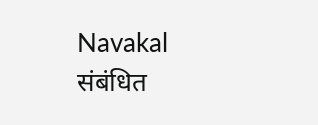Navakal
संबंधित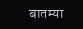बातम्या